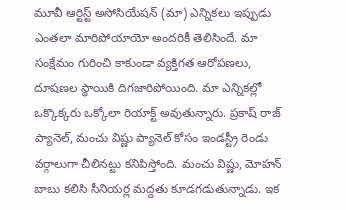మూవీ ఆర్టిస్ట్ అసోసియేషన్ (మా) ఎన్నికలు ఇప్పుడు ఎంతలా మారిపోయాయో అందరికీ తెలిసిందే. మా సంక్షేమం గురించి కాకుండా వ్యక్తిగత ఆరోపణలు, దూషణల స్థాయికి దిగజారిపోయింది. మా ఎన్నికల్లో ఒక్కొక్కరు ఒక్కోలా రియాక్ట్ అవుతున్నారు. ప్రకాష్ రాజ్ ప్యానెల్, మంచు విష్ణు ప్యానెల్ కోసం ఇండస్ట్రీ రెండు వర్గాలుగా చీలినట్టు కనిపిస్తోంది. మంచు విష్ణు, మోహన్ బాబు కలిసి సీనియర్ల మద్దతు కూడగడుతున్నాడు. ఇక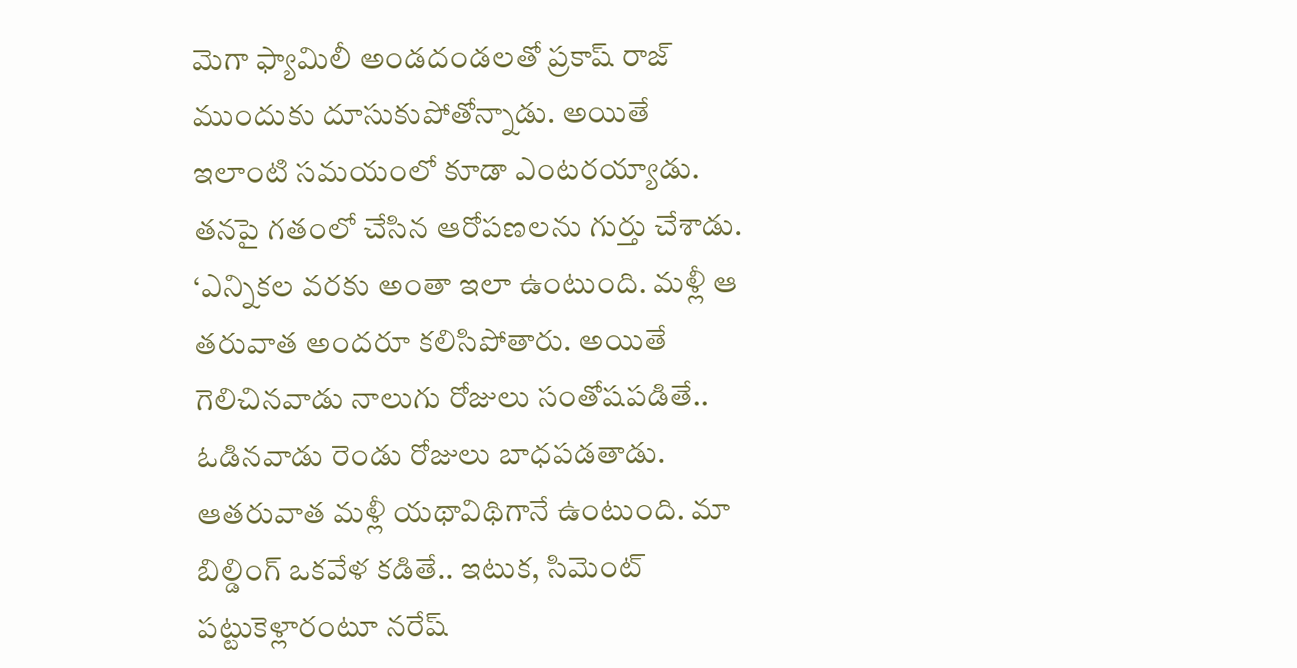మెగా ఫ్యామిలీ అండదండలతో ప్రకాష్ రాజ్ ముందుకు దూసుకుపోతోన్నాడు. అయితే ఇలాంటి సమయంలో కూడా ఎంటరయ్యాడు. తనపై గతంలో చేసిన ఆరోపణలను గుర్తు చేశాడు. ‘ఎన్నికల వరకు అంతా ఇలా ఉంటుంది. మళ్లీ ఆ తరువాత అందరూ కలిసిపోతారు. అయితే గెలిచినవాడు నాలుగు రోజులు సంతోషపడితే.. ఓడినవాడు రెండు రోజులు బాధపడతాడు. ఆతరువాత మళ్లీ యథావిథిగానే ఉంటుంది. మా బిల్డింగ్ ఒకవేళ కడితే.. ఇటుక, సిమెంట్ పట్టుకెళ్లారంటూ నరేష్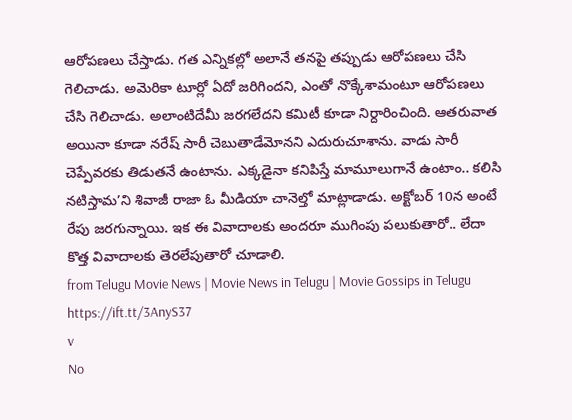ఆరోపణలు చేస్తాడు. గత ఎన్నికల్లో అలానే తనపై తప్పుడు ఆరోపణలు చేసి గెలిచాడు. అమెరికా టూర్లో ఏదో జరిగిందని, ఎంతో నొక్కేశామంటూ ఆరోపణలు చేసి గెలిచాడు. అలాంటిదేమీ జరగలేదని కమిటీ కూడా నిర్దారించింది. ఆతరువాత అయినా కూడా నరేష్ సారీ చెబుతాడేమోనని ఎదురుచూశాను. వాడు సారీ చెప్పేవరకు తిడుతనే ఉంటాను. ఎక్కడైనా కనిపిస్తే మామూలుగానే ఉంటాం.. కలిసి నటిస్తామ’ని శివాజీ రాజా ఓ మీడియా చానెల్తో మాట్లాడాడు. అక్టోబర్ 10న అంటే రేపు జరగున్నాయి. ఇక ఈ వివాదాలకు అందరూ ముగింపు పలుకుతారో.. లేదా కొత్త వివాదాలకు తెరలేపుతారో చూడాలి.
from Telugu Movie News | Movie News in Telugu | Movie Gossips in Telugu https://ift.tt/3AnyS37
v
No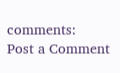comments:
Post a Comment